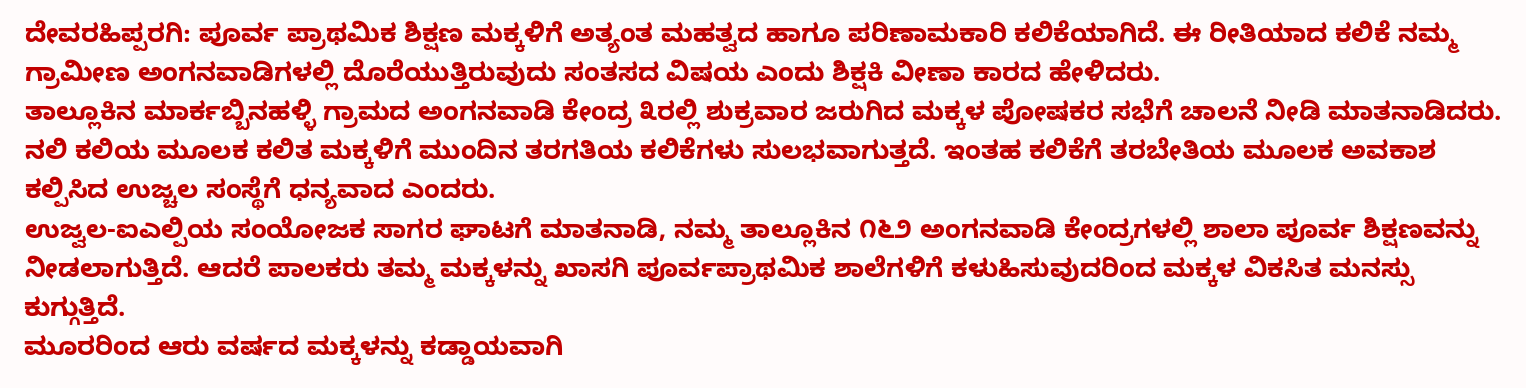ದೇವರಹಿಪ್ಪರಗಿ: ಪೂರ್ವ ಪ್ರಾಥಮಿಕ ಶಿಕ್ಷಣ ಮಕ್ಕಳಿಗೆ ಅತ್ಯಂತ ಮಹತ್ವದ ಹಾಗೂ ಪರಿಣಾಮಕಾರಿ ಕಲಿಕೆಯಾಗಿದೆ. ಈ ರೀತಿಯಾದ ಕಲಿಕೆ ನಮ್ಮ ಗ್ರಾಮೀಣ ಅಂಗನವಾಡಿಗಳಲ್ಲಿ ದೊರೆಯುತ್ತಿರುವುದು ಸಂತಸದ ವಿಷಯ ಎಂದು ಶಿಕ್ಷಕಿ ವೀಣಾ ಕಾರದ ಹೇಳಿದರು.
ತಾಲ್ಲೂಕಿನ ಮಾರ್ಕಬ್ಬಿನಹಳ್ಳಿ ಗ್ರಾಮದ ಅಂಗನವಾಡಿ ಕೇಂದ್ರ ೩ರಲ್ಲಿ ಶುಕ್ರವಾರ ಜರುಗಿದ ಮಕ್ಕಳ ಪೋಷಕರ ಸಭೆಗೆ ಚಾಲನೆ ನೀಡಿ ಮಾತನಾಡಿದರು. ನಲಿ ಕಲಿಯ ಮೂಲಕ ಕಲಿತ ಮಕ್ಕಳಿಗೆ ಮುಂದಿನ ತರಗತಿಯ ಕಲಿಕೆಗಳು ಸುಲಭವಾಗುತ್ತದೆ. ಇಂತಹ ಕಲಿಕೆಗೆ ತರಬೇತಿಯ ಮೂಲಕ ಅವಕಾಶ ಕಲ್ಪಿಸಿದ ಉಜ್ಚಲ ಸಂಸ್ಥೆಗೆ ಧನ್ಯವಾದ ಎಂದರು.
ಉಜ್ವಲ-ಐಎಲ್ಪಿಯ ಸಂಯೋಜಕ ಸಾಗರ ಘಾಟಗೆ ಮಾತನಾಡಿ, ನಮ್ಮ ತಾಲ್ಲೂಕಿನ ೧೬೨ ಅಂಗನವಾಡಿ ಕೇಂದ್ರಗಳಲ್ಲಿ ಶಾಲಾ ಪೂರ್ವ ಶಿಕ್ಷಣವನ್ನು ನೀಡಲಾಗುತ್ತಿದೆ. ಆದರೆ ಪಾಲಕರು ತಮ್ಮ ಮಕ್ಕಳನ್ನು ಖಾಸಗಿ ಪೂರ್ವಪ್ರಾಥಮಿಕ ಶಾಲೆಗಳಿಗೆ ಕಳುಹಿಸುವುದರಿಂದ ಮಕ್ಕಳ ವಿಕಸಿತ ಮನಸ್ಸು ಕುಗ್ಗುತ್ತಿದೆ.
ಮೂರರಿಂದ ಆರು ವರ್ಷದ ಮಕ್ಕಳನ್ನು ಕಡ್ಡಾಯವಾಗಿ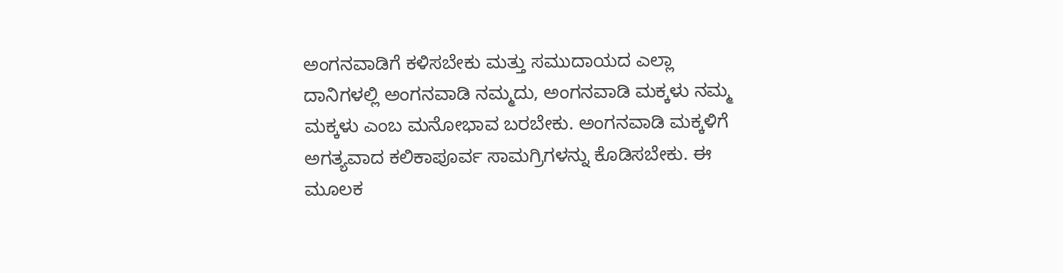ಅಂಗನವಾಡಿಗೆ ಕಳಿಸಬೇಕು ಮತ್ತು ಸಮುದಾಯದ ಎಲ್ಲಾ ದಾನಿಗಳಲ್ಲಿ ಅಂಗನವಾಡಿ ನಮ್ಮದು, ಅಂಗನವಾಡಿ ಮಕ್ಕಳು ನಮ್ಮ ಮಕ್ಕಳು ಎಂಬ ಮನೋಭಾವ ಬರಬೇಕು. ಅಂಗನವಾಡಿ ಮಕ್ಕಳಿಗೆ ಅಗತ್ಯವಾದ ಕಲಿಕಾಪೂರ್ವ ಸಾಮಗ್ರಿಗಳನ್ನು ಕೊಡಿಸಬೇಕು. ಈ ಮೂಲಕ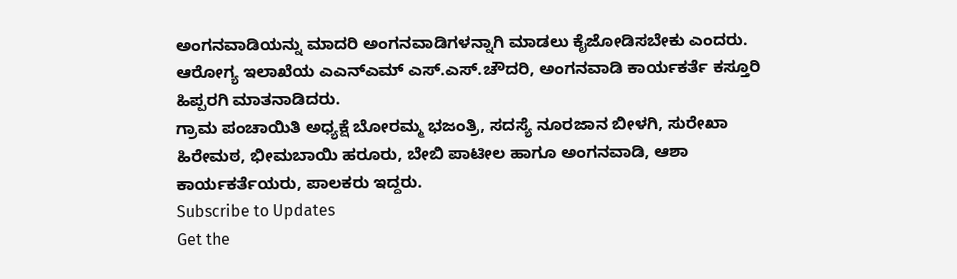ಅಂಗನವಾಡಿಯನ್ನು ಮಾದರಿ ಅಂಗನವಾಡಿಗಳನ್ನಾಗಿ ಮಾಡಲು ಕೈಜೋಡಿಸಬೇಕು ಎಂದರು.
ಆರೋಗ್ಯ ಇಲಾಖೆಯ ಎಎನ್ಎಮ್ ಎಸ್.ಎಸ್.ಚೌದರಿ, ಅಂಗನವಾಡಿ ಕಾರ್ಯಕರ್ತೆ ಕಸ್ತೂರಿ ಹಿಪ್ಪರಗಿ ಮಾತನಾಡಿದರು.
ಗ್ರಾಮ ಪಂಚಾಯಿತಿ ಅಧ್ಯಕ್ಷೆ ಬೋರಮ್ಮ ಭಜಂತ್ರಿ, ಸದಸ್ಯೆ ನೂರಜಾನ ಬೀಳಗಿ, ಸುರೇಖಾ ಹಿರೇಮಠ, ಭೀಮಬಾಯಿ ಹರೂರು, ಬೇಬಿ ಪಾಟೀಲ ಹಾಗೂ ಅಂಗನವಾಡಿ, ಆಶಾ ಕಾರ್ಯಕರ್ತೆಯರು, ಪಾಲಕರು ಇದ್ದರು.
Subscribe to Updates
Get the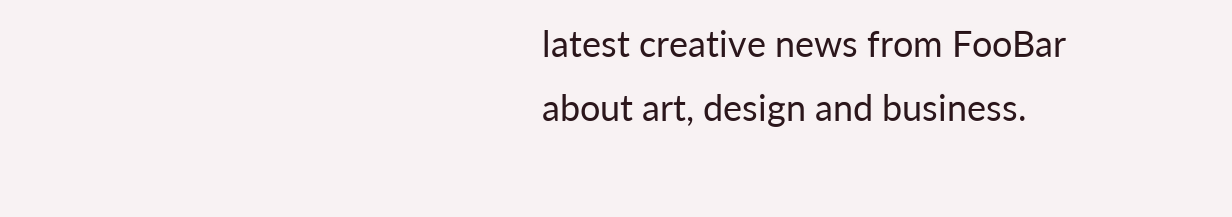latest creative news from FooBar about art, design and business.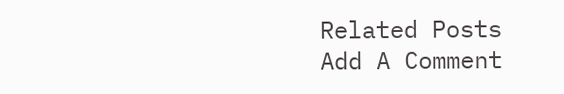Related Posts
Add A Comment